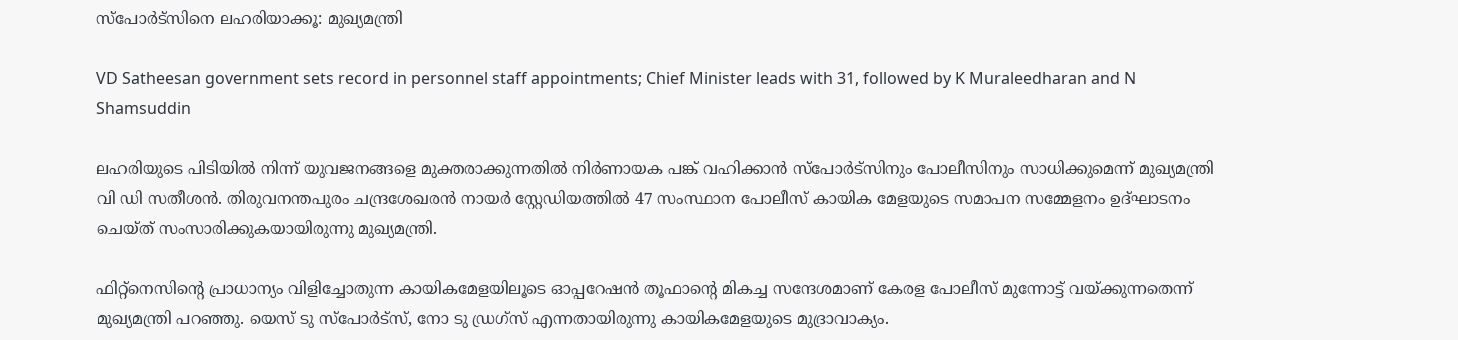സ്‌പോർട്‌സിനെ ലഹരിയാക്കൂ: മുഖ്യമന്ത്രി

VD Satheesan government sets record in personnel staff appointments; Chief Minister leads with 31, followed by K Muraleedharan and N Shamsuddin

ലഹരിയുടെ പിടിയിൽ നിന്ന് യുവജനങ്ങളെ മുക്തരാക്കുന്നതിൽ നിർണായക പങ്ക് വഹിക്കാൻ സ്‌പോർട്‌സിനും പോലീസിനും സാധിക്കുമെന്ന് മുഖ്യമന്ത്രി വി ഡി സതീശൻ. തിരുവനന്തപുരം ചന്ദ്രശേഖരൻ നായർ സ്റ്റേഡിയത്തിൽ 47 സംസ്ഥാന പോലീസ് കായിക മേളയുടെ സമാപന സമ്മേളനം ഉദ്ഘാടനം ചെയ്ത് സംസാരിക്കുകയായിരുന്നു മുഖ്യമന്ത്രി.

ഫിറ്റ്‌നെസിന്റെ പ്രാധാന്യം വിളിച്ചോതുന്ന കായികമേളയിലൂടെ ഓപ്പറേഷൻ തൂഫാന്റെ മികച്ച സന്ദേശമാണ് കേരള പോലീസ് മുന്നോട്ട് വയ്ക്കുന്നതെന്ന് മുഖ്യമന്ത്രി പറഞ്ഞു. യെസ് ടു സ്‌പോർട്‌സ്, നോ ടു ഡ്രഗ്‌സ് എന്നതായിരുന്നു കായികമേളയുടെ മുദ്രാവാക്യം.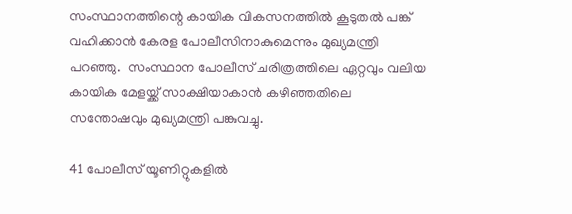സംസ്ഥാനത്തിന്റെ കായിക വികസനത്തിൽ കൂടുതൽ പങ്ക് വഹിക്കാൻ കേരള പോലീസിനാകുമെന്നും മുഖ്യമന്ത്രി പറഞ്ഞു.  സംസ്ഥാന പോലീസ് ചരിത്രത്തിലെ ഏറ്റവും വലിയ കായിക മേളയ്ക്ക് സാക്ഷിയാകാൻ കഴിഞ്ഞതിലെ സന്തോഷവും മുഖ്യമന്ത്രി പങ്കുവച്ചു.

41 പോലീസ് യൂണിറ്റുകളിൽ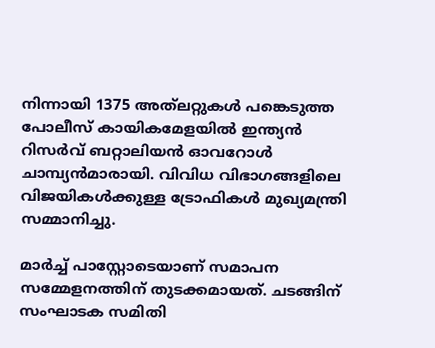നിന്നായി 1375 അത്‌ലറ്റുകൾ പങ്കെടുത്ത പോലീസ് കായികമേളയിൽ ഇന്ത്യൻ റിസർവ് ബറ്റാലിയൻ ഓവറോൾ ചാമ്പ്യൻമാരായി. വിവിധ വിഭാഗങ്ങളിലെ വിജയികൾക്കുള്ള ട്രോഫികൾ മുഖ്യമന്ത്രി സമ്മാനിച്ചു.

മാർച്ച് പാസ്റ്റോടെയാണ് സമാപന സമ്മേളനത്തിന് തുടക്കമായത്. ചടങ്ങിന് സംഘാടക സമിതി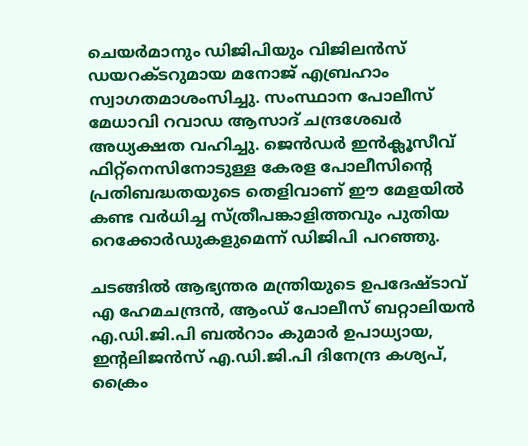ചെയർമാനും ഡിജിപിയും വിജിലൻസ് ഡയറക്ടറുമായ മനോജ് എബ്രഹാം സ്വാഗതമാശംസിച്ചു. സംസ്ഥാന പോലീസ് മേധാവി റവാഡ ആസാദ് ചന്ദ്രശേഖർ അധ്യക്ഷത വഹിച്ചു. ജെൻഡർ ഇൻക്ലൂസീവ് ഫിറ്റ്‌നെസിനോടുള്ള കേരള പോലീസിന്റെ പ്രതിബദ്ധതയുടെ തെളിവാണ് ഈ മേളയിൽ കണ്ട വർധിച്ച സ്ത്രീപങ്കാളിത്തവും പുതിയ റെക്കോർഡുകളുമെന്ന് ഡിജിപി പറഞ്ഞു.

ചടങ്ങിൽ ആഭ്യന്തര മന്ത്രിയുടെ ഉപദേഷ്ടാവ് എ ഹേമചന്ദ്രൻ, ആംഡ് പോലീസ് ബറ്റാലിയൻ എ.ഡി.ജി.പി ബൽറാം കുമാർ ഉപാധ്യായ, ഇന്റലിജൻസ് എ.ഡി.ജി.പി ദിനേന്ദ്ര കശ്യപ്, ക്രൈം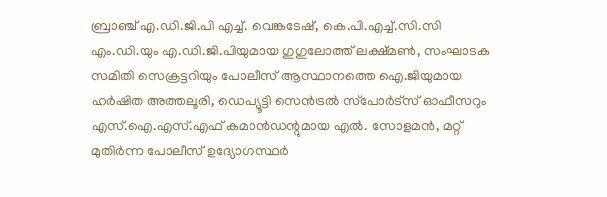ബ്രാഞ്ച് എ.ഡി.ജി.പി എച്ച്. വെങ്കടേഷ്, കെ.പി.എച്ച്.സി.സി എം.ഡി.യും എ.ഡി.ജി.പിയുമായ ഗുഗുലോത്ത് ലക്ഷ്മൺ, സംഘാടക സമിതി സെക്രട്ടറിയും പോലീസ് ആസ്ഥാനത്തെ ഐ.ജിയുമായ ഹർഷിത അത്തലൂരി, ഡെപ്യൂട്ടി സെൻട്രൽ സ്‌പോർട്‌സ് ഓഫീസറും എസ്.ഐ.എസ്.എഫ് കമാൻഡന്റുമായ എൽ. സോളമൻ, മറ്റ് മുതിർന്ന പോലീസ് ഉദ്യോഗസ്ഥർ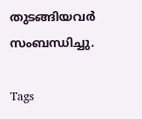തുടങ്ങിയവർ സംബന്ധിച്ചു.

Tags